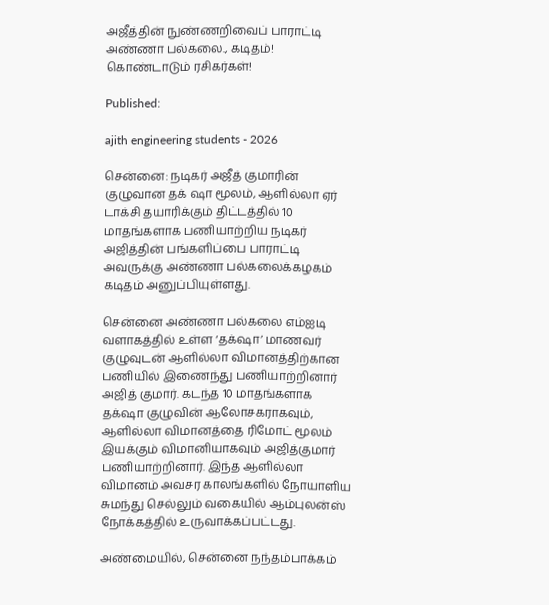அஜீத்தின் நுண்ணறிவைப் பாராட்டி அண்ணா பல்கலை., கடிதம்! கொண்டாடும் ரசிகர்கள்!

Published:

ajith engineering students - 2026

சென்னை: நடிகர் அஜீத் குமாரின் குழுவான தக் ஷா மூலம், ஆளில்லா ஏர் டாக்சி தயாரிக்கும் திட்டத்தில் 10 மாதங்களாக பணியாற்றிய நடிகர் அஜித்தின் பங்களிப்பை பாராட்டி அவருக்கு அண்ணா பல்கலைக்கழகம் கடிதம் அனுப்பியுள்ளது.

சென்னை அண்ணா பல்கலை எம்ஐடி வளாகத்தில் உள்ள ‘தக்‌ஷா’ மாணவர் குழுவுடன் ஆளில்லா விமானத்திற்கான பணியில் இணைந்து பணியாற்றினார் அஜித் குமார். கடந்த 10 மாதங்களாக தக்‌ஷா குழுவின் ஆலோசகராகவும், ஆளில்லா விமானத்தை ரிமோட் மூலம் இயக்கும் விமானியாகவும் அஜித்குமார் பணியாற்றினார். இந்த ஆளில்லா விமானம் அவசர காலங்களில் நோயாளிய சுமந்து செல்லும் வகையில் ஆம்புலன்ஸ் நோக்கத்தில் உருவாக்கப்பட்டது.

அண்மையில், சென்னை நந்தம்பாக்கம்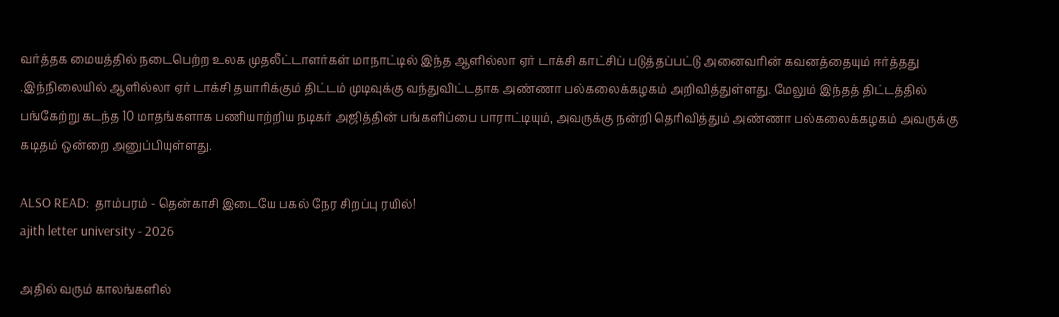வர்த்தக மையத்தில் நடைபெற்ற உலக முதலீட்டாளர்கள் மாநாட்டில் இந்த ஆளில்லா ஏர் டாக்சி காட்சிப் படுத்தப்பட்டு அனைவரின் கவனத்தையும் ஈர்த்தது .இந்நிலையில் ஆளில்லா ஏர் டாக்சி தயாரிக்கும் திட்டம் முடிவுக்கு வந்துவிட்டதாக அண்ணா பல்கலைக்கழகம் அறிவித்துள்ளது. மேலும் இந்தத் திட்டத்தில் பங்கேற்று கடந்த 10 மாதங்களாக பணியாற்றிய நடிகர் அஜித்தின் பங்களிப்பை பாராட்டியும், அவருக்கு நன்றி தெரிவித்தும் அண்ணா பல்கலைக்கழகம் அவருக்கு கடிதம் ஒன்றை அனுப்பியுள்ளது.

ALSO READ:  தாம்பரம் - தென்காசி இடையே பகல் நேர சிறப்பு ரயில்!
ajith letter university - 2026

அதில் வரும் காலங்களில்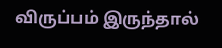விருப்பம் இருந்தால்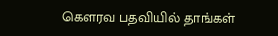கௌரவ பதவியில் தாங்கள்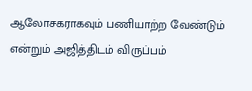ஆலோசகராகவும் பணியாற்ற வேண்டும் என்றும் அஜித்திடம் விருப்பம்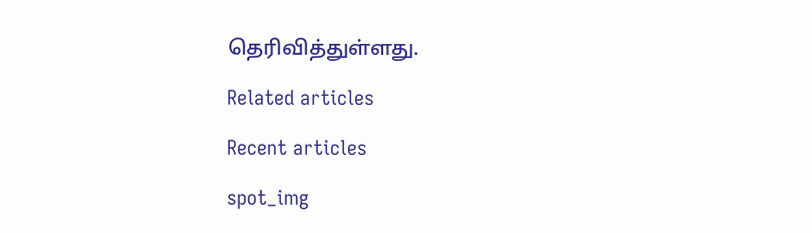தெரிவித்துள்ளது.

Related articles

Recent articles

spot_img